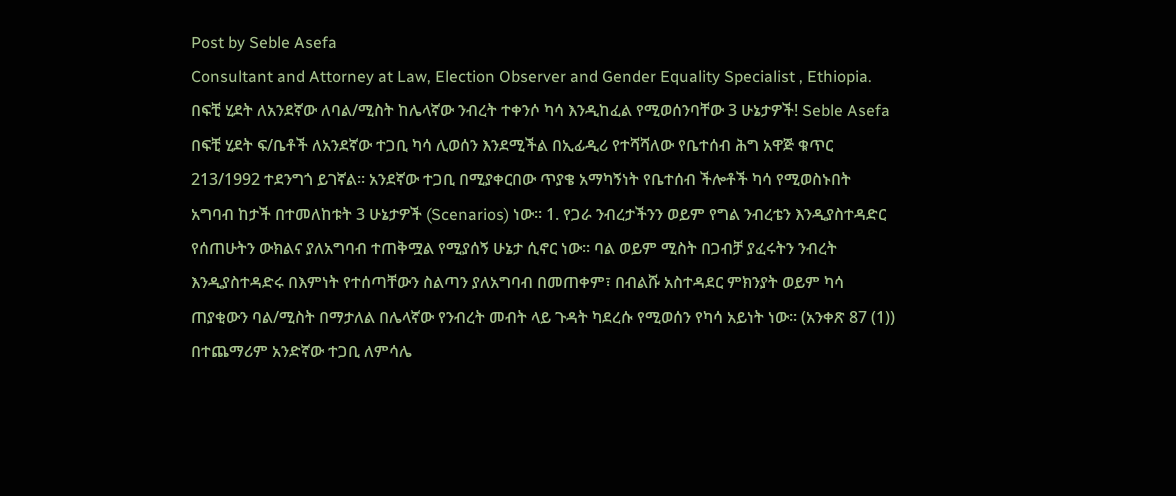Post by Seble Asefa
Consultant and Attorney at Law, Election Observer and Gender Equality Specialist , Ethiopia.
በፍቺ ሂደት ለአንደኛው ለባል/ሚስት ከሌላኛው ንብረት ተቀንሶ ካሳ እንዲከፈል የሚወሰንባቸው 3 ሁኔታዎች! Seble Asefa በፍቺ ሂደት ፍ/ቤቶች ለአንደኛው ተጋቢ ካሳ ሊወሰን እንደሚችል በኢፊዲሪ የተሻሻለው የቤተሰብ ሕግ አዋጅ ቁጥር 213/1992 ተደንግጎ ይገኛል፡፡ አንደኛው ተጋቢ በሚያቀርበው ጥያቄ አማካኝነት የቤተሰብ ችሎቶች ካሳ የሚወስኑበት አግባብ ከታች በተመለከቱት 3 ሁኔታዎች (Scenarios) ነው፡፡ 1. የጋራ ንብረታችንን ወይም የግል ንብረቴን እንዲያስተዳድር የሰጠሁትን ውክልና ያለአግባብ ተጠቅሟል የሚያሰኝ ሁኔታ ሲኖር ነው፡፡ ባል ወይም ሚስት በጋብቻ ያፈሩትን ንብረት እንዲያስተዳድሩ በእምነት የተሰጣቸውን ስልጣን ያለአግባብ በመጠቀም፣ በብልሹ አስተዳደር ምክንያት ወይም ካሳ ጠያቂውን ባል/ሚስት በማታለል በሌላኛው የንብረት መብት ላይ ጉዳት ካደረሱ የሚወሰን የካሳ አይነት ነው፡፡ (አንቀጽ 87 (1)) በተጨማሪም አንድኛው ተጋቢ ለምሳሌ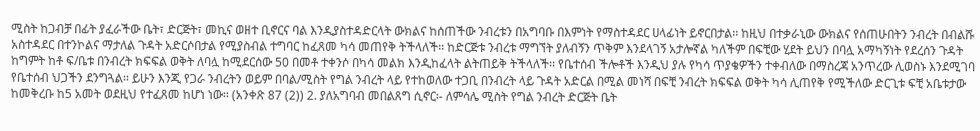ሚስት ከጋብቻ በፊት ያፈራችው ቤት፣ ድርጅት፣ መኪና ወዘተ ቢኖርና ባል እንዲያስተዳድርላት ውክልና ከሰጠችው ንብረቱን በአግባቡ በእምነት የማስተዳደር ሀላፊነት ይኖርበታል፡፡ ከዚህ በተቃራኒው ውክልና የሰጠሁበትን ንብረት በብልሹ አስተዳደር በተንኮልና ማታለል ጉዳት አድርሶበታል የሚያስብል ተግባር ከፈጸመ ካሳ መጠየቅ ትችላለች፡፡ ከድርጅቱ ንብረቱ ማግኘት ያለብኝን ጥቅም እንደላገኝ አታሎኛል ካለችም በፍቺው ሂደት ይህን በባሏ አማካኝነት የደረሰን ጉዳት ከግምት ከቶ ፍ/ቤቱ በንብረት ክፍፍል ወቅት ለባሏ ከሚደርሰው 50 በመቶ ተቀንሶ በካሳ መልክ እንዲከፈላት ልትጠይቅ ትችላለች፡፡ የቤተሰብ ችሎቶች እንዲህ ያሉ የካሳ ጥያቄዎችን ተቀብለው በማስረጃ አንጥረው ሊወስኑ እንደሚገባ የቤተሰብ ህጋችን ደንግጓል፡፡ ይሁን እንጂ የጋራ ንብረትን ወይም በባል/ሚስት የግል ንብረት ላይ የተከወለው ተጋቢ በንብረት ላይ ጉዳት አድርል በሚል መነሻ በፍቺ ንብረት ክፍፍል ወቅት ካሳ ሊጠየቅ የሚችለው ድርጊቱ ፍቺ አቤቱታው ከመቅረቡ ከ5 አመት ወደዚህ የተፈጸመ ከሆነ ነው፡፡ (አንቀጽ 87 (2)) 2. ያለአግባብ መበልጸግ ሲኖር፡- ለምሳሌ ሚስት የግል ንብረት ድርጅት ቤት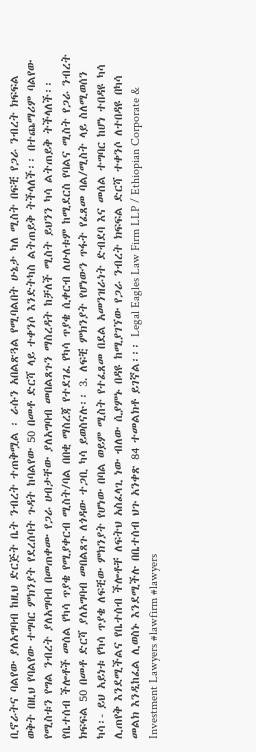ቢኖራትና ባልየው ያለአግባብ ከዚህ ድርጅት ቤት ንብረት ተጠቅሟል ፡ ራሱን አበልጽጓል የሚባልበት ሁኔታ ካለ ሚስት በፍቺ የጋራ ንብረት ክፍፍል ወቅት በዚህ የባልየው ተግባር ምክንያት የደረሰባት ጉዳት ከባልየው 50 በመቶ ድርሻ ላይ ተቀንሶ እንድትካስ ልትጠይቅ ትችላለች፡፡ በተጨማሪም ባልየው የሚስቱን የግል ንብረት ያለአግባብ በመጠቀሙ የጋራ ሀብታቸው ያለአግባብ መበልጸጉን ማስረዳት ከቻለች ሚስት ይህንን ካሳ ልትጠይቅ ትችላለች፡፡ የቤተሰብ ችሎቶች መሰል የካሳ ጥያቄ የሚያቀርብ ሚስት/ባል በበቂ ማስረጃ የተደገፈ የካሳ ጥያቄ ሲቀርብ ለሁለቱም ከሚደርስ የባልና ሚስት የጋራ ንብረት ክፍፍል 50 በመቶ ድርሻ ያለአግባብ መበልጸጉ ለጎዳው ተጋቢ ካሳ ይወስናሉ፡፡ 3. ለፍቺ ምክንያት የሆነውን ጥፋት የፈጸመ ባል/ሚስት ላይ ስለሚወሰን ካሳ፡- ይህ አይነቱ የካሳ ጥያቄ ለፍቺው ምክንያት የሆነው በባል ወይም ሚስት የተፈጸመ በደል አመንዝራነት ድብደባ እና መሰል ተግባር ከሆነ ተበዳዩ ካሳ ሊጠየቅ እንደሚችልና የቤተሰብ ችሎቶቸ ለፍትህ አስፈላጊ ነው ብለው ሲያምኑ በዳዩ ከሚያገኘው የጋራ ንብረት ክፍፍል ድርሻ ተቀንሶ ለተበዳዩ በካሳ መልክ እንዲከፈል ሊወስኑ እንደሚችሉ በቤተሰብ ህጉ አንቀጽ 84 ተመልክቶ ይገኛል፡፡፡ Legal Eagles Law Firm LLP / Ethiopian Corporate & Investment Lawyers #lawfirm #lawyers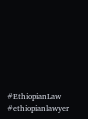#EthiopianLaw #ethiopianlawyer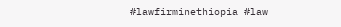#lawfirminethiopia #law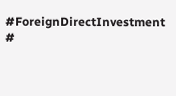#ForeignDirectInvestment #